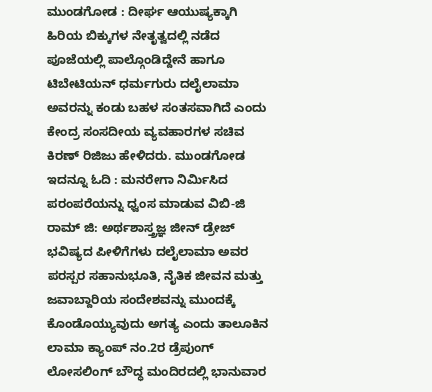ಮುಂಡಗೋಡ : ದೀರ್ಘ ಆಯುಷ್ಯಕ್ಕಾಗಿ ಹಿರಿಯ ಬಿಕ್ಕುಗಳ ನೇತೃತ್ವದಲ್ಲಿ ನಡೆದ ಪೂಜೆಯಲ್ಲಿ ಪಾಲ್ಗೊಂಡಿದ್ದೇನೆ ಹಾಗೂ ಟಿಬೇಟಿಯನ್ ಧರ್ಮಗುರು ದಲೈಲಾಮಾ ಅವರನ್ನು ಕಂಡು ಬಹಳ ಸಂತಸವಾಗಿದೆ ಎಂದು ಕೇಂದ್ರ ಸಂಸದೀಯ ವ್ಯವಹಾರಗಳ ಸಚಿವ ಕಿರಣ್ ರಿಜಿಜು ಹೇಳಿದರು. ಮುಂಡಗೋಡ
ಇದನ್ನೂ ಓದಿ : ಮನರೇಗಾ ನಿರ್ಮಿಸಿದ ಪರಂಪರೆಯನ್ನು ಧ್ವಂಸ ಮಾಡುವ ವಿಬಿ-ಜಿ ರಾಮ್ ಜಿ: ಅರ್ಥಶಾಸ್ತ್ರಜ್ಞ ಜೀನ್ ಡ್ರೇಜ್
ಭವಿಷ್ಯದ ಪೀಳಿಗೆಗಳು ದಲೈಲಾಮಾ ಅವರ ಪರಸ್ಪರ ಸಹಾನುಭೂತಿ, ನೈತಿಕ ಜೀವನ ಮತ್ತು ಜವಾಬ್ದಾರಿಯ ಸಂದೇಶವನ್ನು ಮುಂದಕ್ಕೆ ಕೊಂಡೊಯ್ಯುವುದು ಅಗತ್ಯ ಎಂದು ತಾಲೂಕಿನ ಲಾಮಾ ಕ್ಯಾಂಪ್ ನಂ.2ರ ಡ್ರೆಪುಂಗ್ ಲೋಸಲಿಂಗ್ ಬೌದ್ಧ ಮಂದಿರದಲ್ಲಿ ಭಾನುವಾರ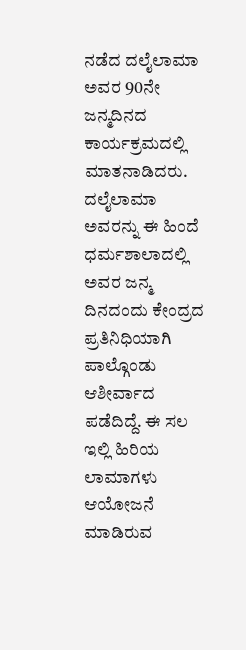ನಡೆದ ದಲೈಲಾಮಾ ಅವರ 90ನೇ ಜನ್ಮದಿನದ ಕಾರ್ಯಕ್ರಮದಲ್ಲಿ ಮಾತನಾಡಿದರು. ದಲೈಲಾಮಾ ಅವರನ್ನು ಈ ಹಿಂದೆ ಧರ್ಮಶಾಲಾದಲ್ಲಿ ಅವರ ಜನ್ಮ ದಿನದಂದು ಕೇಂದ್ರದ ಪ್ರತಿನಿಧಿಯಾಗಿ ಪಾಲ್ಗೊಂಡು ಆಶೀರ್ವಾದ ಪಡೆದಿದ್ದೆ. ಈ ಸಲ ಇಲ್ಲಿ ಹಿರಿಯ ಲಾಮಾಗಳು ಆಯೋಜನೆ ಮಾಡಿರುವ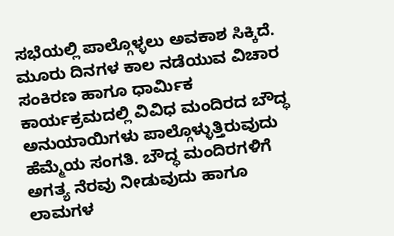ಸಭೆಯಲ್ಲಿ ಪಾಲ್ಗೊಳ್ಳಲು ಅವಕಾಶ ಸಿಕ್ಕಿದೆ.
ಮೂರು ದಿನಗಳ ಕಾಲ ನಡೆಯುವ ವಿಚಾರ ಸಂಕಿರಣ ಹಾಗೂ ಧಾರ್ಮಿಕ ಕಾರ್ಯಕ್ರಮದಲ್ಲಿ ವಿವಿಧ ಮಂದಿರದ ಬೌದ್ಧ ಅನುಯಾಯಿಗಳು ಪಾಲ್ಗೊಳ್ಳುತ್ತಿರುವುದು ಹೆಮ್ಮೆಯ ಸಂಗತಿ. ಬೌದ್ಧ ಮಂದಿರಗಳಿಗೆ ಅಗತ್ಯ ನೆರವು ನೀಡುವುದು ಹಾಗೂ ಲಾಮಗಳ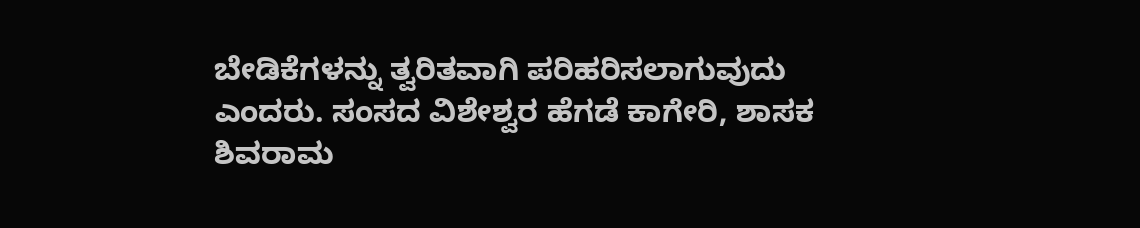ಬೇಡಿಕೆಗಳನ್ನು ತ್ವರಿತವಾಗಿ ಪರಿಹರಿಸಲಾಗುವುದು ಎಂದರು. ಸಂಸದ ವಿಶೇಶ್ವರ ಹೆಗಡೆ ಕಾಗೇರಿ, ಶಾಸಕ ಶಿವರಾಮ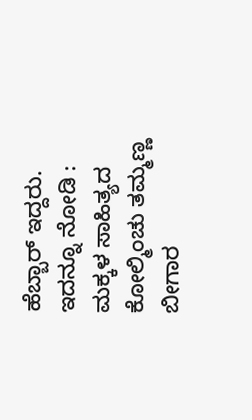ಹೆಬ್ಬಾರ್ ಇದ್ದರು.
ಇದನ್ನೂ ನೋಡಿ : ಮಕ್ಕಳ ಸಾಹಿತ್ಯದ ಕೋಲ್ಮಿಂಚು ತಮ್ಮಣ್ಣ ಬೀಗಾರ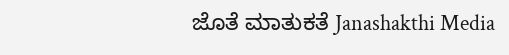ಜೊತೆ ಮಾತುಕತೆ Janashakthi Media